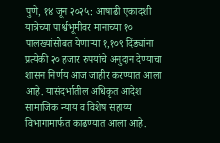पुणे, १४ जून २०२५: आषाढी एकादशी यात्रेच्या पार्श्वभूमीवर मानाच्या १० पालख्यांसोबत येणाऱ्या १,१०९ दिंड्यांना प्रत्येकी २० हजार रुपयांचे अनुदान देण्याचा शासन निर्णय आज जाहीर करण्यात आला आहे. यासंदर्भातील अधिकृत आदेश सामाजिक न्याय व विशेष सहाय्य विभागामार्फत काढण्यात आला आहे.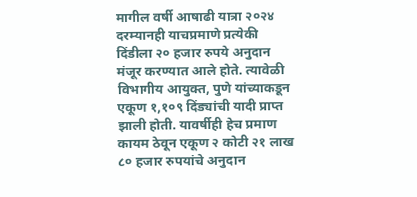मागील वर्षी आषाढी यात्रा २०२४ दरम्यानही याचप्रमाणे प्रत्येकी दिंडीला २० हजार रुपये अनुदान मंजूर करण्यात आले होते. त्यावेळी विभागीय आयुक्त, पुणे यांच्याकडून एकूण १,१०९ दिंड्यांची यादी प्राप्त झाली होती. यावर्षीही हेच प्रमाण कायम ठेवून एकूण २ कोटी २१ लाख ८० हजार रुपयांचे अनुदान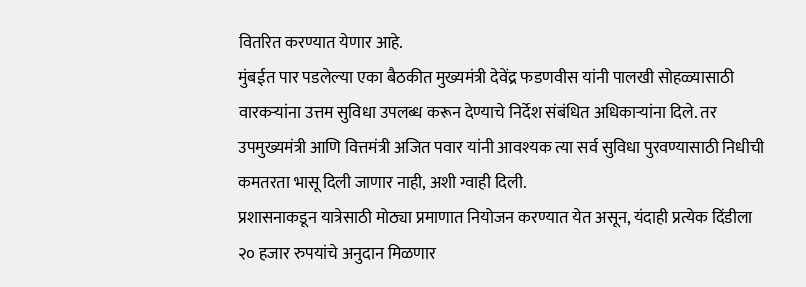वितरित करण्यात येणार आहे.
मुंबईत पार पडलेल्या एका बैठकीत मुख्यमंत्री देवेंद्र फडणवीस यांनी पालखी सोहळ्यासाठी वारकऱ्यांना उत्तम सुविधा उपलब्ध करून देण्याचे निर्देश संबंधित अधिकाऱ्यांना दिले. तर उपमुख्यमंत्री आणि वित्तमंत्री अजित पवार यांनी आवश्यक त्या सर्व सुविधा पुरवण्यासाठी निधीची कमतरता भासू दिली जाणार नाही, अशी ग्वाही दिली.
प्रशासनाकडून यात्रेसाठी मोठ्या प्रमाणात नियोजन करण्यात येत असून, यंदाही प्रत्येक दिंडीला २० हजार रुपयांचे अनुदान मिळणार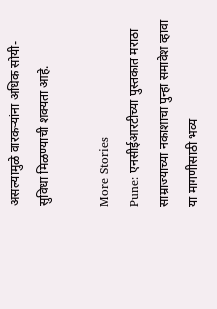असल्यामुळे वारकऱ्यांना अधिक सोयी-सुविधा मिळण्याची शक्यता आहे.

More Stories
Pune: एनसीईआरटीच्या पुस्तकात मराठा साम्राज्याच्या नकाशाचा पुन्हा समावेश व्हावा या मागणीसाठी भव्य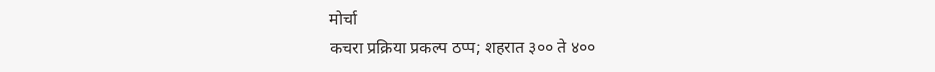मोर्चा
कचरा प्रक्रिया प्रकल्प ठप्प; शहरात ३०० ते ४००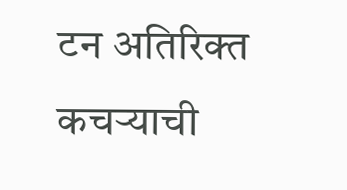टन अतिरिक्त कचऱ्याची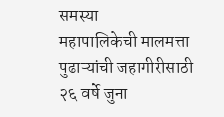समस्या
महापालिकेची मालमत्ता पुढाऱ्यांची जहागीरीसाठी २६ वर्षे जुना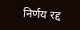निर्णय रद्द